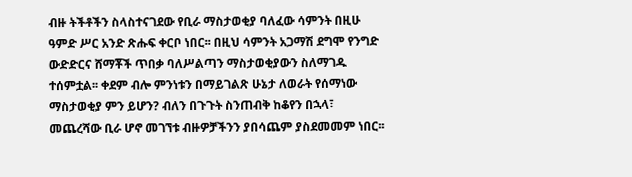ብዙ ትችቶችን ስላስተናገደው የቢራ ማስታወቂያ ባለፈው ሳምንት በዚሁ ዓምድ ሥር አንድ ጽሑፍ ቀርቦ ነበር፡፡ በዚህ ሳምንት አጋማሽ ደግሞ የንግድ ውድድርና ሸማቾች ጥበቃ ባለሥልጣን ማስታወቂያውን ስለማገዱ ተሰምቷል፡፡ ቀደም ብሎ ምንነቱን በማይገልጽ ሁኔታ ለወራት የሰማነው ማስታወቂያ ምን ይሆን? ብለን በጉጉት ስንጠብቅ ከቆየን በኋላ፣ መጨረሻው ቢራ ሆኖ መገኘቱ ብዙዎቻችንን ያበሳጨም ያስደመመም ነበር፡፡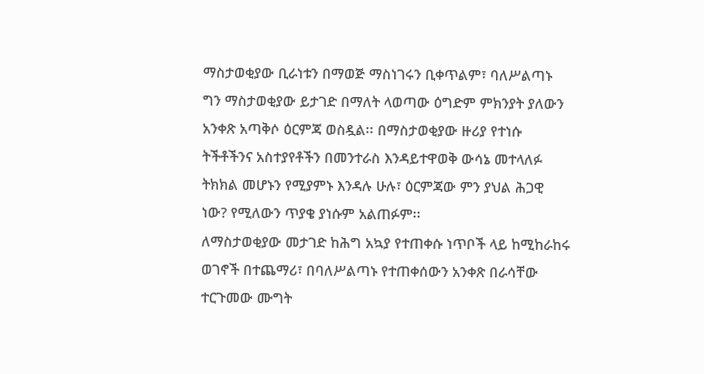ማስታወቂያው ቢራነቱን በማወጅ ማስነገሩን ቢቀጥልም፣ ባለሥልጣኑ ግን ማስታወቂያው ይታገድ በማለት ላወጣው ዕግድም ምክንያት ያለውን አንቀጽ አጣቅሶ ዕርምጃ ወስዷል፡፡ በማስታወቂያው ዙሪያ የተነሱ ትችቶችንና አስተያየቶችን በመንተራስ እንዳይተዋወቅ ውሳኔ መተላለፉ ትክክል መሆኑን የሚያምኑ እንዳሉ ሁሉ፣ ዕርምጃው ምን ያህል ሕጋዊ ነው? የሚለውን ጥያቄ ያነሱም አልጠፉም፡፡
ለማስታወቂያው መታገድ ከሕግ አኳያ የተጠቀሱ ነጥቦች ላይ ከሚከራከሩ ወገኖች በተጨማሪ፣ በባለሥልጣኑ የተጠቀሰውን አንቀጽ በራሳቸው ተርጉመው ሙግት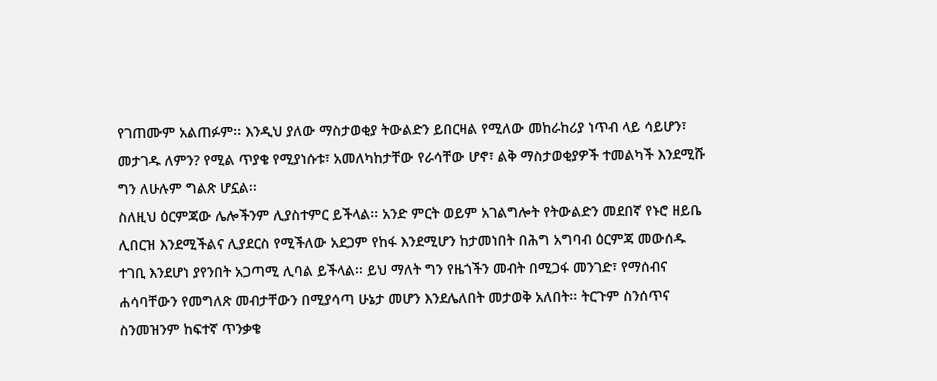የገጠሙም አልጠፉም፡፡ እንዲህ ያለው ማስታወቂያ ትውልድን ይበርዛል የሚለው መከራከሪያ ነጥብ ላይ ሳይሆን፣ መታገዱ ለምን? የሚል ጥያቄ የሚያነሱቱ፣ አመለካከታቸው የራሳቸው ሆኖ፣ ልቅ ማስታወቂያዎች ተመልካች እንደሚሹ ግን ለሁሉም ግልጽ ሆኗል፡፡
ስለዚህ ዕርምጃው ሌሎችንም ሊያስተምር ይችላል፡፡ አንድ ምርት ወይም አገልግሎት የትውልድን መደበኛ የኑሮ ዘይቤ ሊበርዝ እንደሚችልና ሊያደርስ የሚችለው አደጋም የከፋ እንደሚሆን ከታመነበት በሕግ አግባብ ዕርምጃ መውሰዱ ተገቢ እንደሆነ ያየንበት አጋጣሚ ሊባል ይችላል፡፡ ይህ ማለት ግን የዜጎችን መብት በሚጋፋ መንገድ፣ የማሰብና ሐሳባቸውን የመግለጽ መብታቸውን በሚያሳጣ ሁኔታ መሆን እንደሌለበት መታወቅ አለበት፡፡ ትርጉም ስንሰጥና ስንመዝንም ከፍተኛ ጥንቃቄ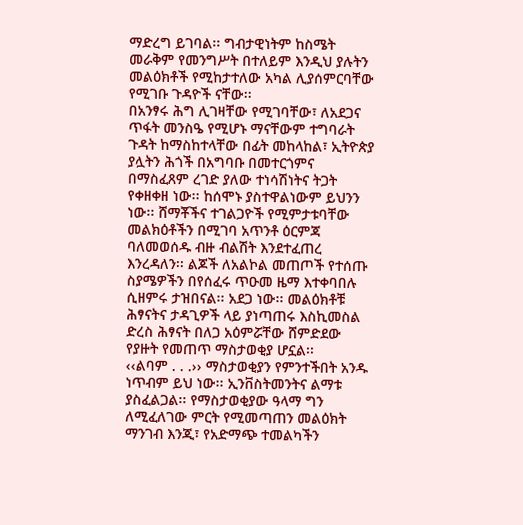ማድረግ ይገባል፡፡ ግብታዊነትም ከስሜት መራቅም የመንግሥት በተለይም እንዲህ ያሉትን መልዕክቶች የሚከታተለው አካል ሊያሰምርባቸው የሚገቡ ጉዳዮች ናቸው፡፡
በአንፃሩ ሕግ ሊገዛቸው የሚገባቸው፣ ለአደጋና ጥፋት መንስዔ የሚሆኑ ማናቸውም ተግባራት ጉዳት ከማስከተላቸው በፊት መከላከል፣ ኢትዮጵያ ያሏትን ሕጎች በአግባቡ በመተርጎምና በማስፈጸም ረገድ ያለው ተነሳሽነትና ትጋት የቀዘቀዘ ነው፡፡ ከሰሞኑ ያስተዋልነውም ይህንን ነው፡፡ ሸማቾችና ተገልጋዮች የሚምታቱባቸው መልክዕቶችን በሚገባ አጥንቶ ዕርምጃ ባለመወሰዱ ብዙ ብልሽት እንደተፈጠረ እንረዳለን፡፡ ልጆች ለአልኮል መጠጦች የተሰጡ ስያሜዎችን በየሰፈሩ ጥዑመ ዜማ እተቀባበሉ ሲዘምሩ ታዝበናል፡፡ አደጋ ነው፡፡ መልዕክቶቹ ሕፃናትና ታዳጊዎች ላይ ያነጣጠሩ እስኪመስል ድረስ ሕፃናት በለጋ አዕምሯቸው ሸምድደው የያዙት የመጠጥ ማስታወቂያ ሆኗል፡፡
‹‹ልባም . . .›› ማስታወቂያን የምንተችበት አንዱ ነጥብም ይህ ነው፡፡ ኢንቨስትመንትና ልማቱ ያስፈልጋል፡፡ የማስታወቂያው ዓላማ ግን ለሚፈለገው ምርት የሚመጣጠን መልዕክት ማንገብ እንጂ፣ የአድማጭ ተመልካችን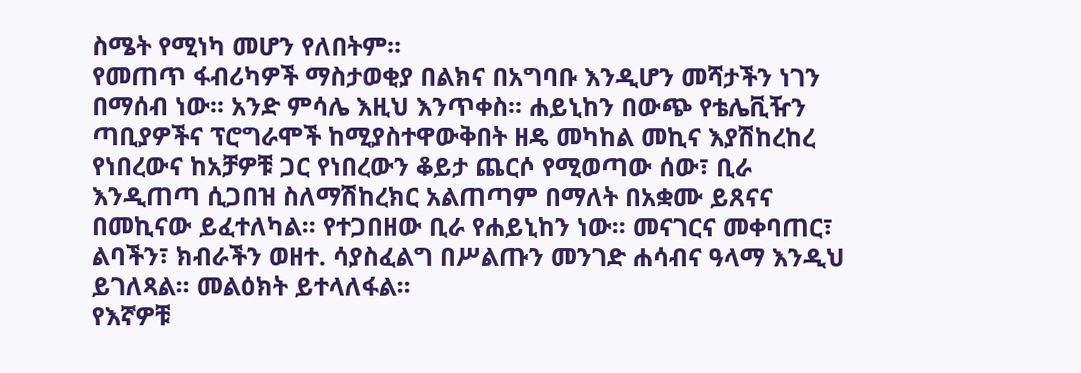ስሜት የሚነካ መሆን የለበትም፡፡
የመጠጥ ፋብሪካዎች ማስታወቂያ በልክና በአግባቡ እንዲሆን መሻታችን ነገን በማሰብ ነው፡፡ አንድ ምሳሌ እዚህ እንጥቀስ፡፡ ሐይኒከን በውጭ የቴሌቪዥን ጣቢያዎችና ፕሮግራሞች ከሚያስተዋውቅበት ዘዴ መካከል መኪና እያሽከረከረ የነበረውና ከአቻዎቹ ጋር የነበረውን ቆይታ ጨርሶ የሚወጣው ሰው፣ ቢራ እንዲጠጣ ሲጋበዝ ስለማሽከረክር አልጠጣም በማለት በአቋሙ ይጸናና በመኪናው ይፈተለካል፡፡ የተጋበዘው ቢራ የሐይኒከን ነው፡፡ መናገርና መቀባጠር፣ ልባችን፣ ክብራችን ወዘተ. ሳያስፈልግ በሥልጡን መንገድ ሐሳብና ዓላማ እንዲህ ይገለጻል፡፡ መልዕክት ይተላለፋል፡፡
የእኛዎቹ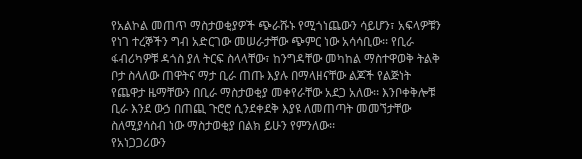የአልኮል መጠጥ ማስታወቂያዎች ጭራሹኑ የሚጎነጨውን ሳይሆን፣ አፍላዎቹን የነገ ተረኞችን ግብ አድርገው መሠራታቸው ጭምር ነው አሳሳቢው፡፡ የቢራ ፋብሪካዎቹ ዳጎስ ያለ ትርፍ ስላላቸው፣ ከንግዳቸው መካከል ማስተዋወቅ ትልቅ ቦታ ስላለው ጠዋትና ማታ ቢራ ጠጡ እያሉ በማላዘናቸው ልጆች የልጅነት የጨዋታ ዜማቸውን በቢራ ማስታወቂያ መቀየራቸው አደጋ አለው፡፡ እንቦቀቅሎቹ ቢራ እንደ ውኃ በጠጪ ጉሮሮ ሲንደቀደቅ እያዩ ለመጠጣት መመኘታቸው ስለሚያሳስብ ነው ማስታወቂያ በልክ ይሁን የምንለው፡፡
የአነጋጋሪውን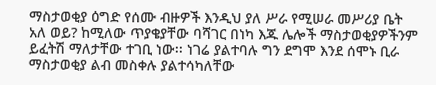ማስታወቂያ ዕግድ የሰሙ ብዙዎች እንዲህ ያለ ሥራ የሚሠራ መሥሪያ ቤት አለ ወይ? ከሚለው ጥያቄያቸው ባሻገር በነካ እጁ ሌሎች ማስታወቂያዎችንም ይፈትሽ ማለታቸው ተገቢ ነው፡፡ ነገሬ ያልተባሉ ግን ደግሞ እንደ ሰሞኑ ቢራ ማስታወቂያ ልብ መስቀሉ ያልተሳካለቸው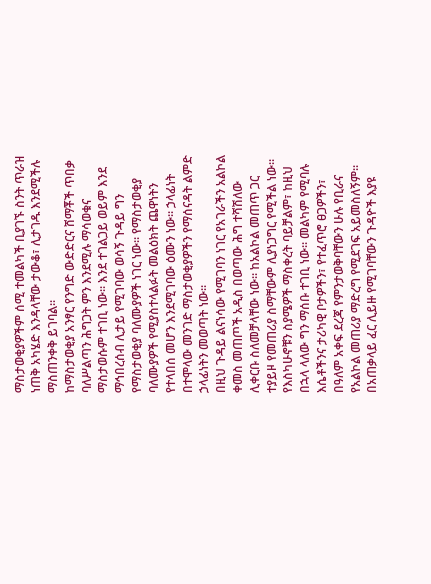ማስታወቂያዎችም ሰሚ ተመልካች ቢያገኙ ስንት ጥራዝ ነጠቅ አካሄድ እንዳላቸው ታውቆ፣ ሊታገዱ እንደሚችሉ ማስጠንቀቅ ይገባል፡፡
ከማስታወቂያ አንፃር የንግድ ውድድርና ሸማቾች ጥበቃ ባለሥልጣን ሕግጋት ምን እንደሚሉ ማሳወቁና ማስታወሱም ተገቢ ነው፡፡ እንደ ተገልጋይ ወይም እንደ ማኅበረሰብ ሊታይ የሚገባው ወሳኝ ጉዳይ ግን የማስታወቂያ ባለሙያዎች ነገር ነው፡፡ የማስታወቂያ ባለሙያዎች የሚያስተላልፉት መልዕክት ጨዋነትን የተላበሰ መሆን እንደሚገባው ዕሙን ነው፡፡ ኃላፊነት በተሞላው መንገድ ማስታወቂያዎችን የማሰናዳት ልምድ ኃላፊነትን መወጣት ነው፡፡
በዚህ ጉዳይ ልናነሳው የሚገባን ነገር የአገራችን አልኮል ቀመስ መጠጦች አዲስ በወጣው ሕግ ተሻሽለው ሊቀርቡ ስለመቻላቸው ነው፡፡ ከአልኮል መጠጥ ጋር ተያይዞ የመጠሪያ ስማቸውም ሊያነጋግር የሚችል ነው፡፡ የእስካሁኖቹን ስያሜዎች ማስቀረት ባይቻልም፣ ከዚህ በኋላ ላለው ግን ማሰቡ ተገቢ ነው፡፡ መልካም የሚባሉ እሴቶችንና ታሪካዊ ቦታዎችን፣ የተፈጥሮ ፀጋዎችን፣ በዓለም አቀፍ ደረጃ የምንታወቅባቸውን ሁሉ የቢራና የአልኮል መጠሪያ ማድረግ የሚደገፍ አይመስለኝም፡፡
በአጠቃላይ ፈር ሊይዙ የሚገባቸውን ጉዳዮች እያዩ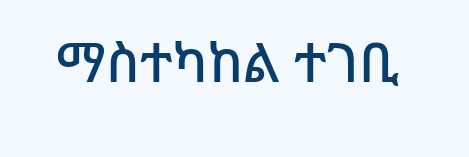ማስተካከል ተገቢ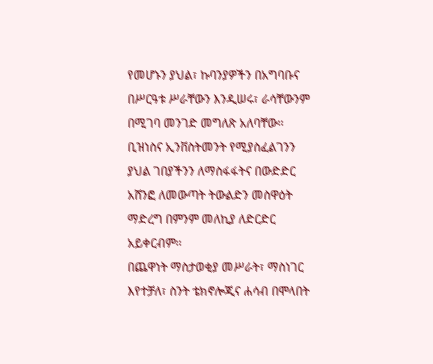የመሆኑን ያህል፣ ኩባንያዎችን በአግባቡና በሥርዓቱ ሥራቸውን እንዲሠሩ፣ ራሳቸውንም በሚገባ መንገድ መግለጽ አለባቸው፡፡ ቢዝነስና ኢንቨስትመንት የሚያስፈልገንን ያህል ገበያችንን ለማስፋፋትና በውድድር አሸንፎ ለመውጣት ትውልድን መስዋዕት ማድረግ በምንም መለኪያ ለድርድር አይቀርብም፡፡
በጨዋነት ማስታወቂያ መሥራት፣ ማስነገር እየተቻለ፣ ስንት ቴክኖሎጂና ሐሳብ በሞላበት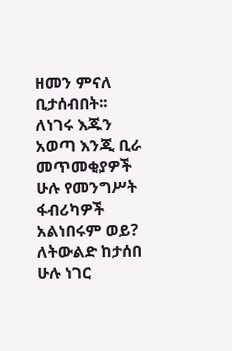ዘመን ምናለ ቢታሰብበት፡፡ ለነገሩ እጁን አወጣ እንጂ ቢራ መጥመቂያዎች ሁሉ የመንግሥት ፋብሪካዎች አልነበሩም ወይ? ለትውልድ ከታሰበ ሁሉ ነገር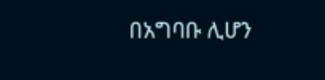በአግባቡ ሊሆን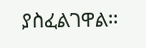ያስፈልገዋል፡፡